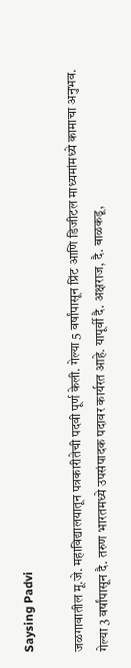Saysing Padvi

जळगावातील मू.जे. महाविद्यालयातून पत्रकारीतेची पदवी पूर्ण केली. गेल्या 5 वर्षांपासून प्रिंट आणि डिजीटल माध्यमांमध्ये कामाचा अनुभव. गेल्या 3 वर्षांपासून दै. तरुण भारतमध्ये उपसंपादक पदावर कार्यरत आहे. यापूर्वी दै. अक्षराज, दै. बाळकडू,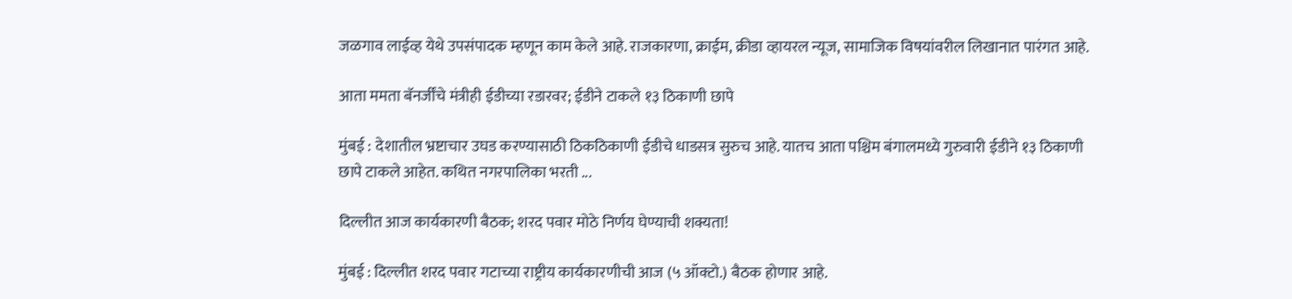जळगाव लाईव्ह येथे उपसंपादक म्हणून काम केले आहे. राजकारणा, क्राईम, क्रीडा व्हायरल न्यूज, सामाजिक विषयांवरील लिखानात पारंगत आहे.

आता ममता बॅनर्जींचे मंत्रीही ईडीच्या रडारवर; ईडीने टाकले १३ ठिकाणी छापे

मुंबई : देशातील भ्रष्टाचार उघड करण्यासाठी ठिकठिकाणी ईडीचे धाडसत्र सुरुच आहे. यातच आता पश्चिम बंगालमध्ये गुरुवारी ईडीने १३ ठिकाणी छापे टाकले आहेत. कथित नगरपालिका भरती ...

दिल्लीत आज कार्यकारणी बैठक; शरद पवार मोठे निर्णय घेण्याची शक्यता!

मुंबई : दिल्लीत शरद पवार गटाच्या राष्ट्रीय कार्यकारणीची आज (५ ऑक्टो.) बैठक होणार आहे.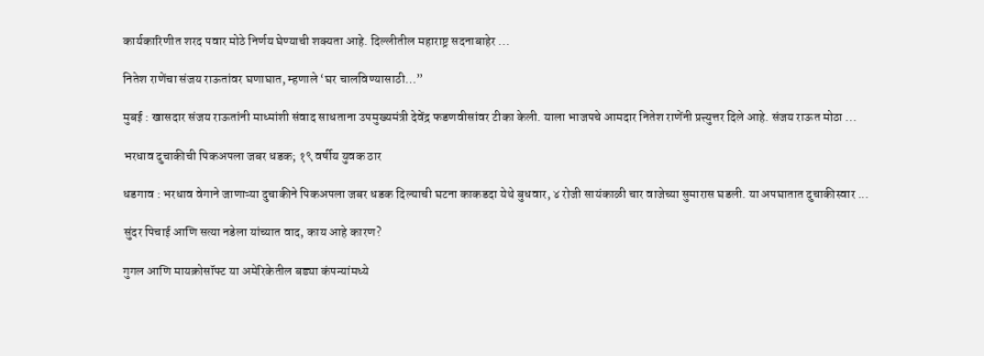कार्यकारिणीत शरद पवार मोठे निर्णय घेण्याची शक्यता आहे. दिल्लीतील महाराष्ट्र सदनाबाहेर ...

नितेश राणेंचा संजय राऊतांवर घणाघात, म्हणाले ‘घर चालविण्यासाठी…”

मुबई : खासदार संजय राऊतांनी माध्मांशी संवाद साधताना उपमुख्यमंत्री देवेंद्र फडणवीसांवर टीका केली. याला भाजपचे आमदार नितेश राणेंनी प्रत्त्युत्तर दिले आहे. संजय राऊत मोठा ...

भरधाव दुचाकीची पिकअपला जबर धडक; १९ वर्षीय युवक ठार

धडगाव : भरधाव वेगाने जाणाऱ्या दुचाकीने पिकअपला जबर धडक दिल्याची घटना काकडदा येथे बुधवार, ४ रोजी सायंकाळी चार वाजेच्या सुमारास घडली. या अपघातात दुचाकीस्वार ...

सुंदर पिचाई आणि सत्या नडेला यांच्यात वाद, काय आहे कारण?

गुगल आणि मायक्रोसॉफ्ट या अमेरिकेतील बड्या कंपन्यांमध्ये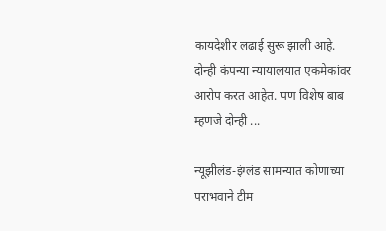कायदेशीर लढाई सुरू झाली आहे. दोन्ही कंपन्या न्यायालयात एकमेकांवर आरोप करत आहेत. पण विशेष बाब म्हणजे दोन्ही ...

न्यूझीलंड-इंग्लंड सामन्यात कोणाच्या पराभवाने टीम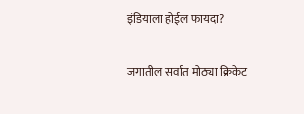इंडियाला होईल फायदा?

जगातील सर्वात मोठ्या क्रिकेट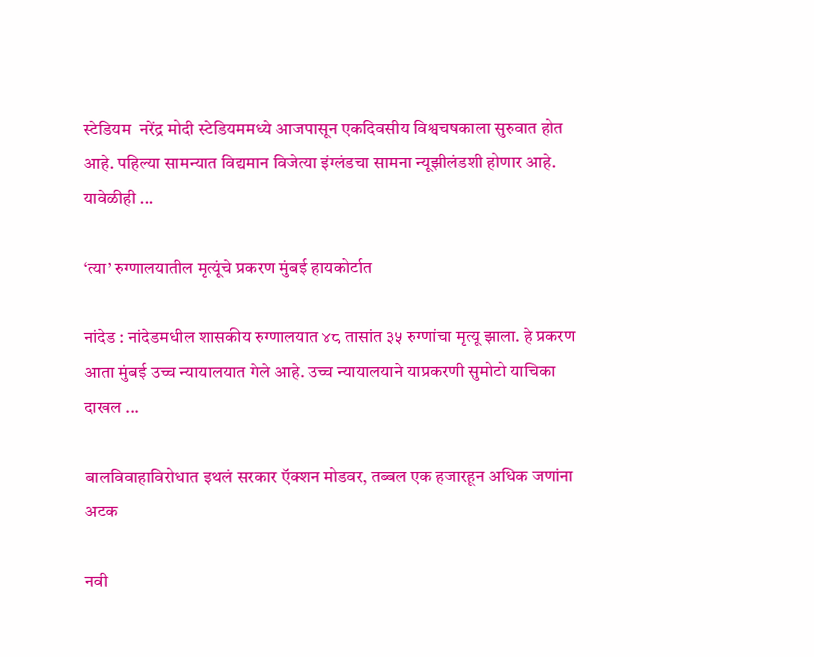स्टेडियम  नरेंद्र मोदी स्टेडियममध्ये आजपासून एकदिवसीय विश्वचषकाला सुरुवात होत आहे. पहिल्या सामन्यात विद्यमान विजेत्या इंग्लंडचा सामना न्यूझीलंडशी होणार आहे. यावेळीही ...

‘त्या’ रुग्णालयातील मृत्यूंचे प्रकरण मुंबई हायकोर्टात

नांदेड : नांदेडमधील शासकीय रुग्णालयात ४८ तासांत ३५ रुग्णांचा मृत्यू झाला. हे प्रकरण आता मुंबई उच्च न्यायालयात गेले आहे. उच्च न्यायालयाने याप्रकरणी सुमोटो याचिका दाखल ...

बालविवाहाविरोधात इथलं सरकार ऍक्शन मोडवर, तब्बल एक हजारहून अधिक जणांना अटक

नवी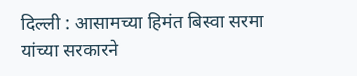दिल्ली : आसामच्या हिमंत बिस्वा सरमा यांच्या सरकारने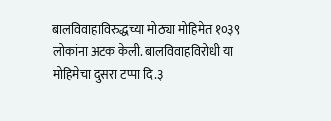बालविवाहाविरुद्धच्या मोठ्या मोहिमेत १०३९ लोकांना अटक केली. बालविवाहविरोधी या मोहिमेचा दुसरा टप्पा दि.३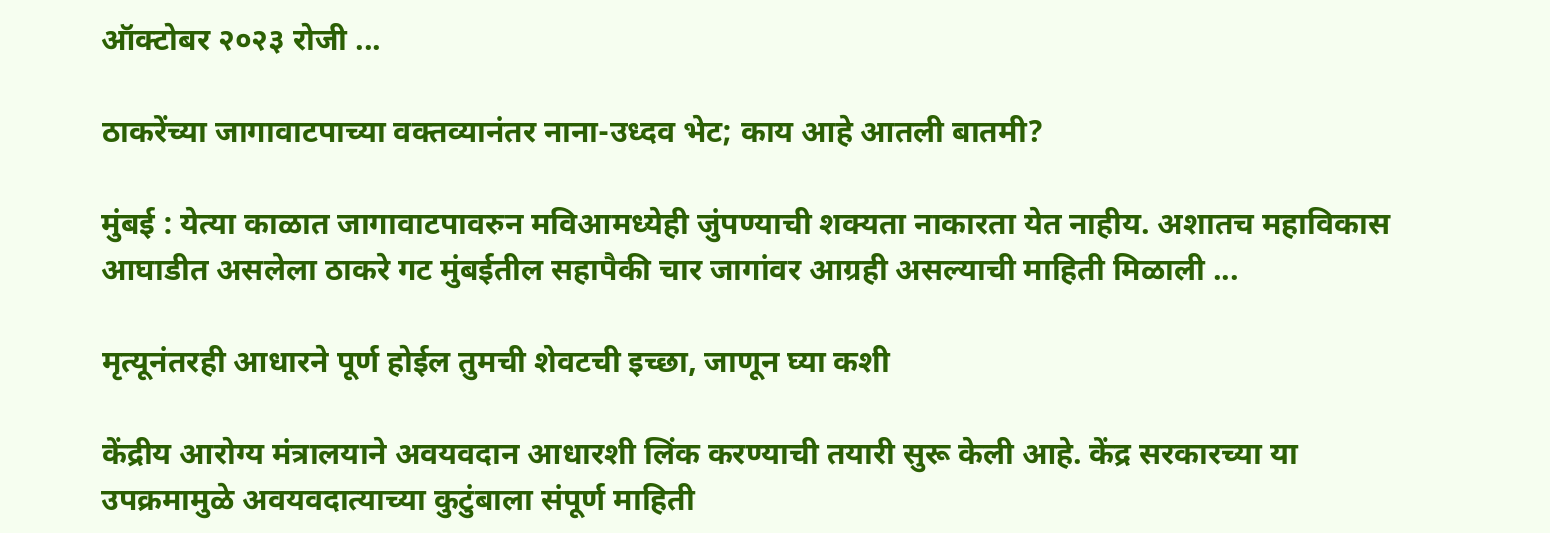ऑक्टोबर २०२३ रोजी ...

ठाकरेंच्या जागावाटपाच्या वक्तव्यानंतर नाना-उध्दव भेट; काय आहे आतली बातमी?

मुंबई : येत्या काळात जागावाटपावरुन मविआमध्येही जुंपण्याची शक्यता नाकारता येत नाहीय. अशातच महाविकास आघाडीत असलेला ठाकरे गट मुंबईतील सहापैकी चार जागांवर आग्रही असल्याची माहिती मिळाली ...

मृत्यूनंतरही आधारने पूर्ण होईल तुमची शेवटची इच्छा, जाणून घ्या कशी

केंद्रीय आरोग्य मंत्रालयाने अवयवदान आधारशी लिंक करण्याची तयारी सुरू केली आहे. केंद्र सरकारच्या या उपक्रमामुळे अवयवदात्याच्या कुटुंबाला संपूर्ण माहिती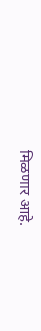मिळणार आहे.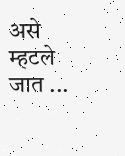असे म्हटले जात ...